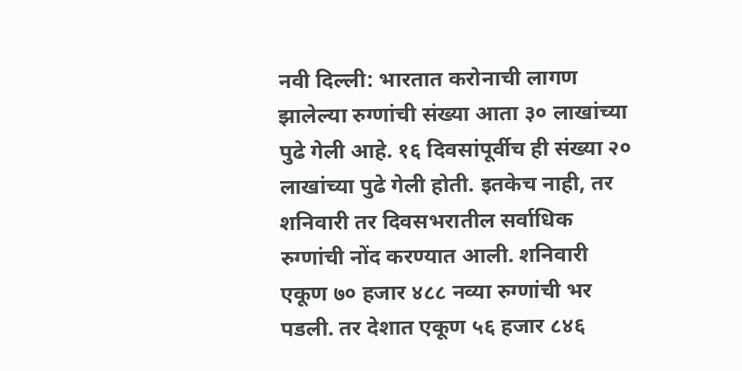नवी दिल्ली: भारतात करोनाची लागण झालेल्या रुग्णांची संख्या आता ३० लाखांच्या पुढे गेली आहे. १६ दिवसांपूर्वीच ही संख्या २० लाखांच्या पुढे गेली होती. इतकेच नाही, तर शनिवारी तर दिवसभरातील सर्वाधिक रुग्णांची नोंद करण्यात आली. शनिवारी एकूण ७० हजार ४८८ नव्या रुग्णांची भर पडली. तर देशात एकूण ५६ हजार ८४६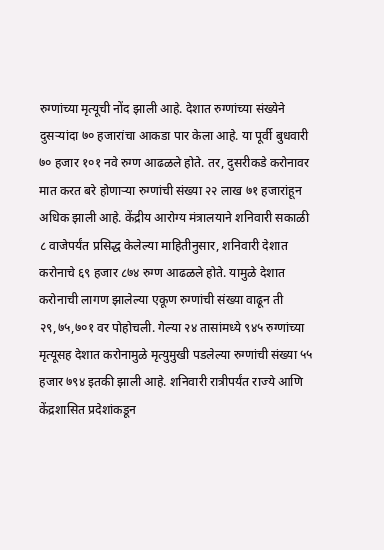रुग्णांच्या मृत्यूची नोंद झाली आहे. देशात रुग्णांच्या संख्येने दुसऱ्यांदा ७० हजारांचा आकडा पार केला आहे. या पूर्वी बुधवारी ७० हजार १०१ नवे रुग्ण आढळले होते. तर, दुसरीकडे करोनावर मात करत बरे होणाऱ्या रुग्णांची संख्या २२ लाख ७१ हजारांहून अधिक झाली आहे. केंद्रीय आरोग्य मंत्रालयाने शनिवारी सकाळी ८ वाजेपर्यंत प्रसिद्ध केलेल्या माहितीनुसार, शनिवारी देशात करोनाचे ६९ हजार ८७४ रुग्ण आढळले होते. यामुळे देशात करोनाची लागण झालेल्या एकूण रुग्णांची संख्या वाढून ती २९,७५,७०१ वर पोहोचली. गेल्या २४ तासांमध्ये ९४५ रुग्णांच्या मृत्यूसह देशात करोनामुळे मृत्युमुखी पडलेल्या रुग्णांची संख्या ५५ हजार ७९४ इतकी झाली आहे. शनिवारी रात्रीपर्यंत राज्ये आणि केंद्रशासित प्रदेशांकडून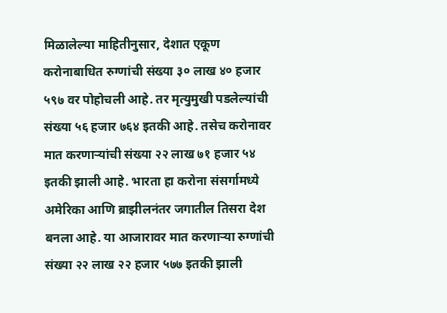मिळालेल्या माहितीनुसार, देशात एकूण करोनाबाधित रुग्णांची संख्या ३० लाख ४० हजार ५९७ वर पोहोचली आहे. तर मृत्युमुखी पडलेल्यांची संख्या ५६ हजार ७६४ इतकी आहे. तसेच करोनावर मात करणाऱ्यांची संख्या २२ लाख ७१ हजार ५४ इतकी झाली आहे. भारता हा करोना संसर्गामध्ये अमेरिका आणि ब्राझीलनंतर जगातील तिसरा देश बनला आहे. या आजारावर मात करणाऱ्या रुग्णांची संख्या २२ लाख २२ हजार ५७७ इतकी झाली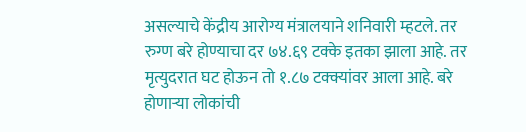असल्याचे केंद्रीय आरोग्य मंत्रालयाने शनिवारी म्हटले. तर रुग्ण बरे होण्याचा दर ७४.६९ टक्के इतका झाला आहे. तर मृत्युदरात घट होऊन तो १.८७ टक्क्यांवर आला आहे. बरे होणाऱ्या लोकांची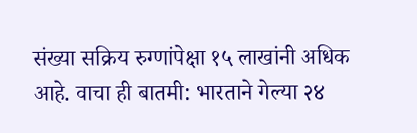संख्या सक्रिय रुग्णांपेक्षा १५ लाखांनी अधिक आहे. वाचा ही बातमी: भारताने गेल्या २४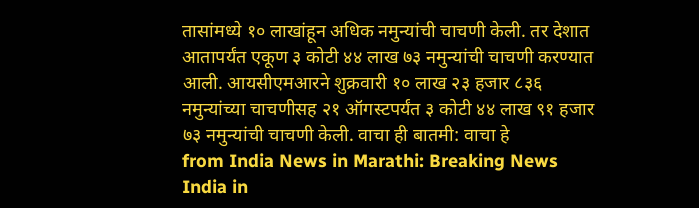तासांमध्ये १० लाखांहून अधिक नमुन्यांची चाचणी केली. तर देशात आतापर्यंत एकूण ३ कोटी ४४ लाख ७३ नमुन्यांची चाचणी करण्यात आली. आयसीएमआरने शुक्रवारी १० लाख २३ हजार ८३६ नमुन्यांच्या चाचणीसह २१ ऑगस्टपर्यंत ३ कोटी ४४ लाख ९१ हजार ७३ नमुन्यांची चाचणी केली. वाचा ही बातमी: वाचा हे
from India News in Marathi: Breaking News India in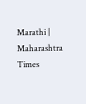Marathi | Maharashtra Times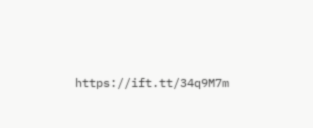https://ift.tt/34q9M7m